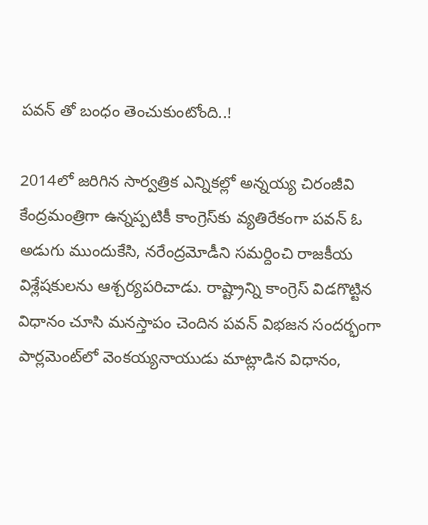పవన్ తో బంధం తెంచుకుంటోంది..!

2014లో జరిగిన సార్వత్రిక ఎన్నికల్లో అన్నయ్య చిరంజీవి కేంద్రమంత్రిగా ఉన్నప్పటికీ కాంగ్రెస్‌కు వ్యతిరేకంగా పవన్‌ ఓ అడుగు ముందుకేసి, నరేంద్రమోడీని సమర్దించి రాజకీయ విశ్లేషకులను ఆశ్చర్యపరిచాడు. రాష్ట్రాన్ని కాంగ్రెస్‌ విడగొట్టిన విధానం చూసి మనస్తాపం చెందిన పవన్‌ విభజన సందర్భంగా పార్లమెంట్‌లో వెంకయ్యనాయుడు మాట్లాడిన విధానం,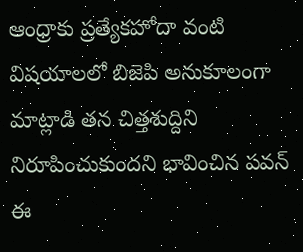ఆంధ్రాకు ప్రత్యేకహోదా వంటి విషయాలలో బిజెపి అనుకూలంగా మాట్లాడి తన చిత్తశుద్దిని నిరూపించుకుందని భావించిన పవన్‌ ఈ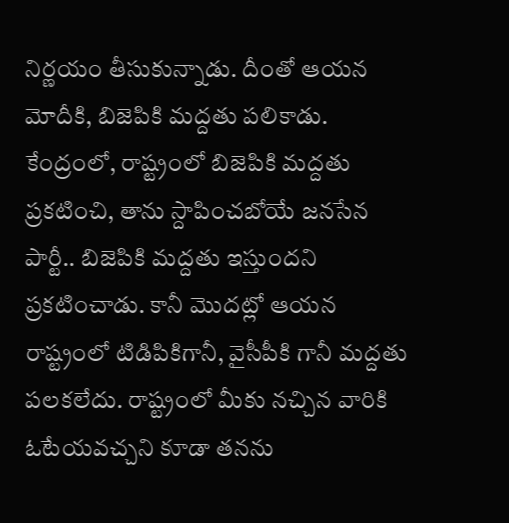నిర్ణయం తీసుకున్నాడు. దీంతో ఆయన మోదీకి, బిజెపికి మద్దతు పలికాడు. కేంద్రంలో, రాష్ట్రంలో బిజెపికి మద్దతు ప్రకటించి, తాను స్దాపించబోయే జనసేన పార్టీ.. బిజెపికి మద్దతు ఇస్తుందని ప్రకటించాడు. కానీ మొదట్లో ఆయన రాష్ట్రంలో టిడిపికిగానీ, వైసీపీకి గానీ మద్దతు పలకలేదు. రాష్ట్రంలో మీకు నచ్చిన వారికి ఓటేయవచ్చని కూడా తనను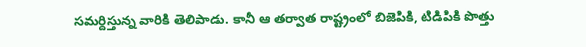సమర్దిస్తున్న వారికి తెలిపాడు. కానీ ఆ తర్వాత రాష్ట్రంలో బిజెపికి, టిడిపికి పొత్తు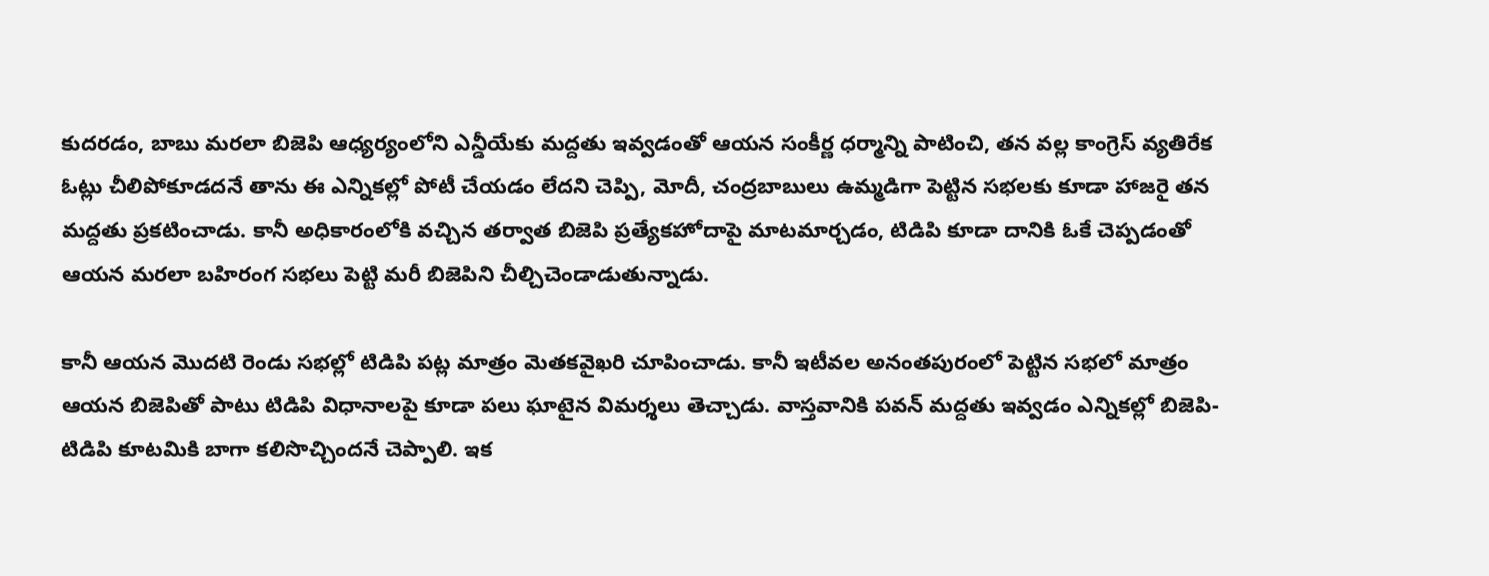కుదరడం, బాబు మరలా బిజెపి ఆధ్యర్యంలోని ఎన్డీయేకు మద్దతు ఇవ్వడంతో ఆయన సంకీర్ణ ధర్మాన్ని పాటించి, తన వల్ల కాంగ్రెస్‌ వ్యతిరేక ఓట్లు చీలిపోకూడదనే తాను ఈ ఎన్నికల్లో పోటీ చేయడం లేదని చెప్పి, మోదీ, చంద్రబాబులు ఉమ్మడిగా పెట్టిన సభలకు కూడా హాజరై తన మద్దతు ప్రకటించాడు. కానీ అధికారంలోకి వచ్చిన తర్వాత బిజెపి ప్రత్యేకహోదాపై మాటమార్చడం, టిడిపి కూడా దానికి ఓకే చెప్పడంతో ఆయన మరలా బహిరంగ సభలు పెట్టి మరీ బిజెపిని చీల్చిచెండాడుతున్నాడు.

కానీ ఆయన మొదటి రెండు సభల్లో టిడిపి పట్ల మాత్రం మెతకవైఖరి చూపించాడు. కానీ ఇటీవల అనంతపురంలో పెట్టిన సభలో మాత్రం ఆయన బిజెపితో పాటు టిడిపి విధానాలపై కూడా పలు ఘాటైన విమర్శలు తెచ్చాడు. వాస్తవానికి పవన్‌ మద్దతు ఇవ్వడం ఎన్నికల్లో బిజెపి-టిడిపి కూటమికి బాగా కలిసొచ్చిందనే చెప్పాలి. ఇక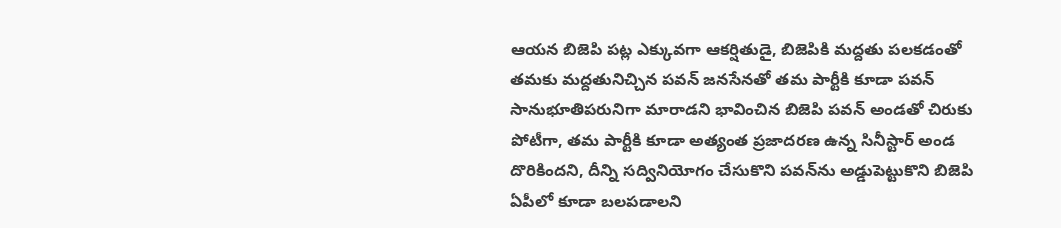ఆయన బిజెపి పట్ల ఎక్కువగా ఆకర్షితుడై, బిజెపికి మద్దతు పలకడంతో తమకు మద్దతునిచ్చిన పవన్‌ జనసేనతో తమ పార్టీకి కూడా పవన్‌ సానుభూతిపరునిగా మారాడని భావించిన బిజెపి పవన్‌ అండతో చిరుకు పోటీగా, తమ పార్టీకి కూడా అత్యంత ప్రజాదరణ ఉన్న సినీస్టార్‌ అండ దొరికిందని, దీన్ని సద్వినియోగం చేసుకొని పవన్‌ను అడ్డుపెట్టుకొని బిజెపి ఏపీలో కూడా బలపడాలని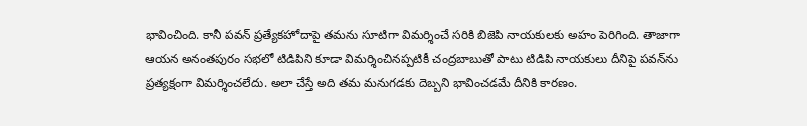భావించింది. కానీ పవన్‌ ప్రత్యేకహోదాపై తమను సూటిగా విమర్శించే సరికి బిజెపి నాయకులకు అహం పెరిగింది. తాజాగా ఆయన అనంతపురం సభలో టిడిపిని కూడా విమర్శించినప్పటికీ చంద్రబాబుతో పాటు టిడిపి నాయకులు దీనిపై పవన్‌ను ప్రత్యక్షంగా విమర్శించలేదు. అలా చేస్తే అది తమ మనుగడకు దెబ్బని భావించడమే దీనికి కారణం.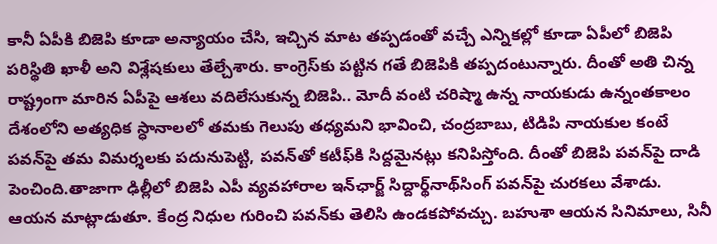కానీ ఏపీకి బిజెపి కూడా అన్యాయం చేసి, ఇచ్చిన మాట తప్పడంతో వచ్చే ఎన్నికల్లో కూడా ఏపీలో బిజెపి పరిస్థితి ఖాళీ అని విశ్లేషకులు తేల్చేశారు. కాంగ్రెస్‌కు పట్టిన గతే బిజెపికి తప్పదంటున్నారు. దీంతో అతి చిన్న రాష్ట్రంగా మారిన ఏపీపై ఆశలు వదిలేసుకున్న బిజెపి.. మోదీ వంటి చరిష్మా ఉన్న నాయకుడు ఉన్నంతకాలం దేశంలోని అత్యధిక స్ధానాలలో తమకు గెలుపు తధ్యమని భావించి, చంద్రబాబు, టిడిపి నాయకుల కంటే పవన్‌పై తమ విమర్శలకు పదునుపెట్టి, పవన్‌తో కటీఫ్‌కి సిద్దమైనట్లు కనిపిస్తోంది. దీంతో బిజెపి పవన్‌పై దాడి పెంచింది.తాజాగా ఢిల్లీలో బిజెపి ఎపీ వ్యవహారాల ఇన్‌ఛార్జ్‌ సిద్దార్థ్‌నాథ్‌సింగ్‌ పవన్‌పై చురకలు వేశాడు. ఆయన మాట్లాడుతూ. కేంద్ర నిధుల గురించి పవన్‌కు తెలిసి ఉండకపోవచ్చు. బహుశా ఆయన సినిమాలు, సినీ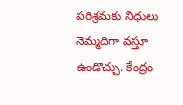పరిశ్రమకు నిధులు నెమ్మదిగా వస్తూ ఉండొచ్చు. కేంద్రం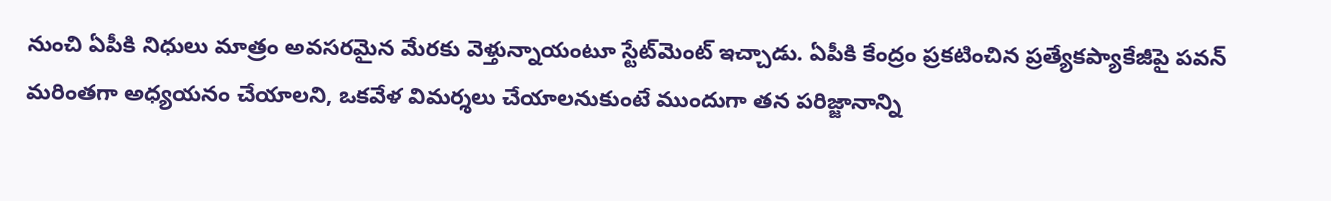నుంచి ఏపీకి నిధులు మాత్రం అవసరమైన మేరకు వెళ్తున్నాయంటూ స్టేట్‌మెంట్‌ ఇచ్చాడు. ఏపీకి కేంద్రం ప్రకటించిన ప్రత్యేకప్యాకేజీపై పవన్‌ మరింతగా అధ్యయనం చేయాలని, ఒకవేళ విమర్శలు చేయాలనుకుంటే ముందుగా తన పరిజ్జానాన్ని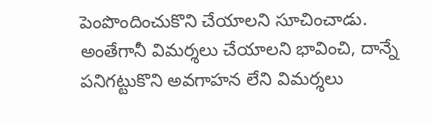పెంపొందించుకొని చేయాలని సూచించాడు. అంతేగానీ విమర్శలు చేయాలని భావించి, దాన్నే పనిగట్టుకొని అవగాహన లేని విమర్శలు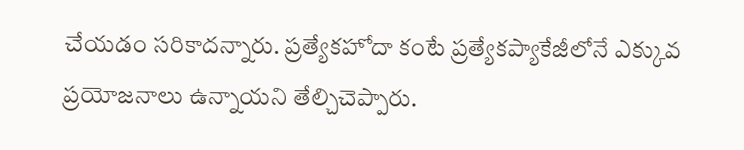చేయడం సరికాదన్నారు. ప్రత్యేకహోదా కంటే ప్రత్యేకప్యాకేజీలోనే ఎక్కువ ప్రయోజనాలు ఉన్నాయని తేల్చిచెప్పారు.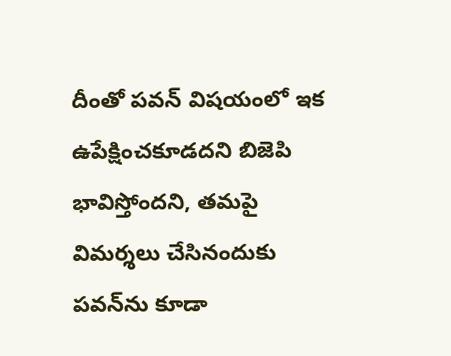దీంతో పవన్‌ విషయంలో ఇక ఉపేక్షించకూడదని బిజెపి భావిస్తోందని, తమపై విమర్శలు చేసినందుకు పవన్‌ను కూడా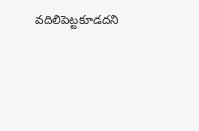వదిలిపెట్టకూడదని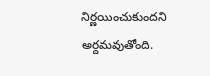నిర్ణయించుకుందని అర్దమవుతోంది.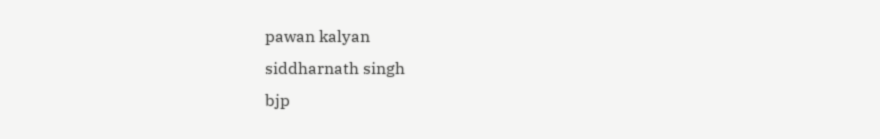pawan kalyan
siddharnath singh
bjp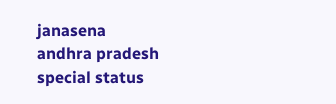janasena
andhra pradesh
special status